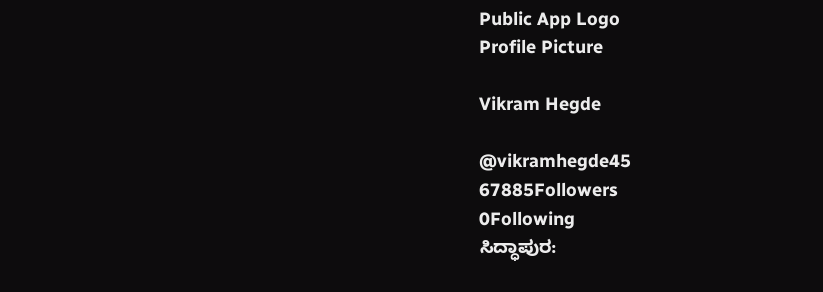Public App Logo
Profile Picture

Vikram Hegde

@vikramhegde45
67885Followers
0Following
ಸಿದ್ಧಾಪುರ: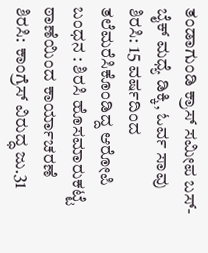ತಂಡಾಗುಂಡಿ ಕ್ರಾಸ್ ಸಮೀಪ ಬಸ್-ಬೈಕ್ ಮಧ್ಯೆ ಡಿಕ್ಕಿ, ಓರ್ವ ಸಾವು
ಶಿರಸಿ: 15 ವರ್ಷದಿಂದ ತಲೆಮರೆಸಿಕೊಂಡಿದ್ದ ಆರೋಪಿ ಬಂಧನ : ಶಿರಸಿ ಹೊಸಮಾರುಕಟ್ಟೆ ಠಾಣೆಯಿಂದ ಕಾರ್ಯಾಚರಣೆ
ಶಿರಸಿ: ಕಾಂಗ್ರೆಸ್ ವಿರುದ್ಧ ಜು.31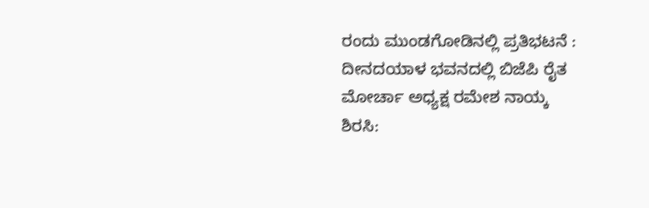ರಂದು ಮುಂಡಗೋಡಿನಲ್ಲಿ ಪ್ರತಿಭಟನೆ : ದೀನದಯಾಳ ಭವನದಲ್ಲಿ ಬಿಜೆಪಿ ರೈತ ಮೋರ್ಚಾ ಅಧ್ಯಕ್ಷ ರಮೇಶ ನಾಯ್ಕ
ಶಿರಸಿ: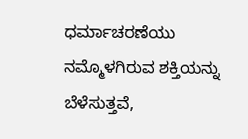ಧರ್ಮಾಚರಣೆಯು ನಮ್ಮೊಳಗಿರುವ ಶಕ್ತಿಯನ್ನು ಬೆಳೆಸುತ್ತವೆ,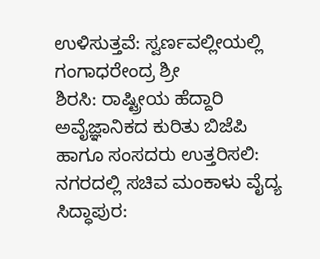ಉಳಿಸುತ್ತವೆ: ಸ್ವರ್ಣವಲ್ಲೀಯಲ್ಲಿ ಗಂಗಾಧರೇಂದ್ರ ಶ್ರೀ
ಶಿರಸಿ: ರಾಷ್ಟ್ರೀಯ ಹೆದ್ದಾರಿ ಅವೈಜ್ಞಾನಿಕದ ಕುರಿತು ಬಿಜೆಪಿ ಹಾಗೂ ಸಂಸದರು ಉತ್ತರಿಸಲಿ: ನಗರದಲ್ಲಿ ಸಚಿವ ಮಂಕಾಳು ವೈದ್ಯ
ಸಿದ್ಧಾಪುರ: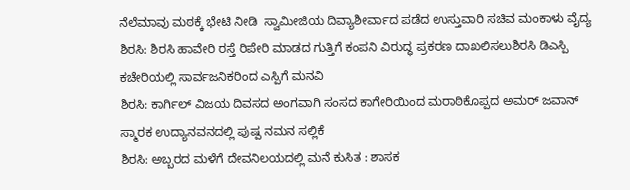ನೆಲೆಮಾವು ಮಠಕ್ಕೆ ಭೇಟಿ ನೀಡಿ  ಸ್ವಾಮೀಜಿಯ ದಿವ್ಯಾಶೀರ್ವಾದ ಪಡೆದ ಉಸ್ತುವಾರಿ ಸಚಿವ ಮಂಕಾಳು ವೈದ್ಯ
ಶಿರಸಿ: ಶಿರಸಿ ಹಾವೇರಿ ರಸ್ತೆ ರಿಪೇರಿ ಮಾಡದ ಗುತ್ತಿಗೆ ಕಂಪನಿ ವಿರುದ್ಧ ಪ್ರಕರಣ ದಾಖಲಿಸಲುಶಿರಸಿ ಡಿಎಸ್ಪಿ ಕಚೇರಿಯಲ್ಲಿ ಸಾರ್ವಜನಿಕರಿಂದ ಎಸ್ಪಿಗೆ ಮನವಿ
ಶಿರಸಿ: ಕಾರ್ಗಿಲ್ ವಿಜಯ ದಿವಸದ ಅಂಗವಾಗಿ ಸಂಸದ ಕಾಗೇರಿಯಿಂದ ಮರಾಠಿಕೊಪ್ಪದ ಅಮರ್ ಜವಾನ್ ಸ್ಮಾರಕ ಉದ್ಯಾನವನದಲ್ಲಿ ಪುಷ್ಪ ನಮನ ಸಲ್ಲಿಕೆ
ಶಿರಸಿ: ಅಬ್ಬರದ ಮಳೆಗೆ ದೇವನಿಲಯದಲ್ಲಿ ಮನೆ ಕುಸಿತ : ಶಾಸಕ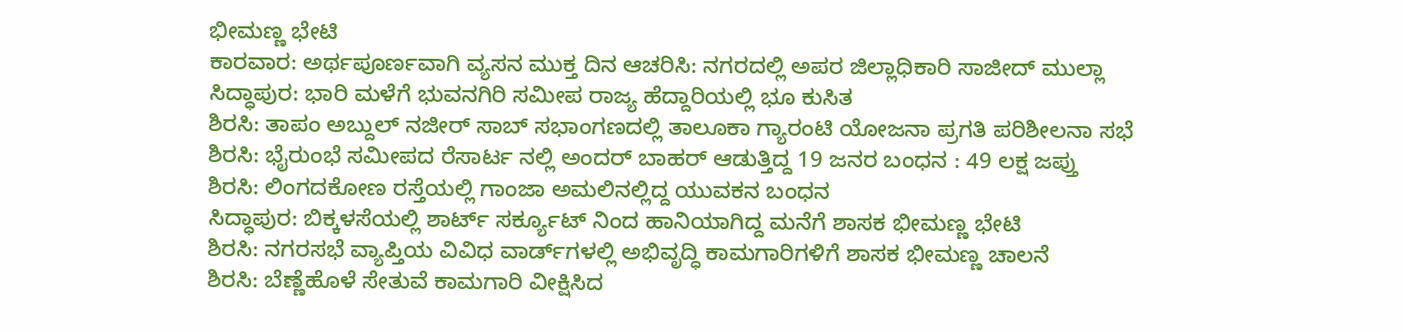ಭೀಮಣ್ಣ ಭೇಟಿ
ಕಾರವಾರ: ಅರ್ಥಪೂರ್ಣವಾಗಿ ವ್ಯಸನ ಮುಕ್ತ ದಿನ ಆಚರಿಸಿ: ನಗರದಲ್ಲಿ ಅಪರ ಜಿಲ್ಲಾಧಿಕಾರಿ ಸಾಜೀದ್ ಮುಲ್ಲಾ
ಸಿದ್ಧಾಪುರ: ಭಾರಿ ಮಳೆಗೆ ಭುವನಗಿರಿ ಸಮೀಪ ರಾಜ್ಯ ಹೆದ್ದಾರಿಯಲ್ಲಿ ಭೂ ಕುಸಿತ
ಶಿರಸಿ: ತಾಪಂ ಅಬ್ದುಲ್ ನಜೀರ್ ಸಾಬ್ ಸಭಾಂಗಣದಲ್ಲಿ ತಾಲೂಕಾ ಗ್ಯಾರಂಟಿ ಯೋಜನಾ ಪ್ರಗತಿ ಪರಿಶೀಲನಾ ಸಭೆ
ಶಿರಸಿ: ಭೈರುಂಭೆ ಸಮೀಪದ ರೆಸಾರ್ಟ ನಲ್ಲಿ ಅಂದರ್ ಬಾಹರ್ ಆಡುತ್ತಿದ್ದ 19 ಜನರ ಬಂಧನ : 49 ಲಕ್ಷ ಜಪ್ತು
ಶಿರಸಿ: ಲಿಂಗದಕೋಣ ರಸ್ತೆಯಲ್ಲಿ ಗಾಂಜಾ ಅಮಲಿನಲ್ಲಿದ್ದ ಯುವಕನ‌ ಬಂಧನ
ಸಿದ್ಧಾಪುರ: ಬಿಕ್ಕಳಸೆಯಲ್ಲಿ ಶಾರ್ಟ್ ಸರ್ಕ್ಯೂಟ್ ನಿಂದ ಹಾನಿಯಾಗಿದ್ದ ಮನೆಗೆ ಶಾಸಕ ಭೀಮಣ್ಣ ಭೇಟಿ
ಶಿರಸಿ: ನಗರಸಭೆ ವ್ಯಾಪ್ತಿಯ ವಿವಿಧ ವಾರ್ಡ್‌ಗಳಲ್ಲಿ ಅಭಿವೃದ್ಧಿ ಕಾಮಗಾರಿಗಳಿಗೆ ಶಾಸಕ ಭೀಮಣ್ಣ ಚಾಲನೆ
ಶಿರಸಿ: ಬೆಣ್ಣೆಹೊಳೆ ಸೇತುವೆ ಕಾಮಗಾರಿ ವೀಕ್ಷಿಸಿದ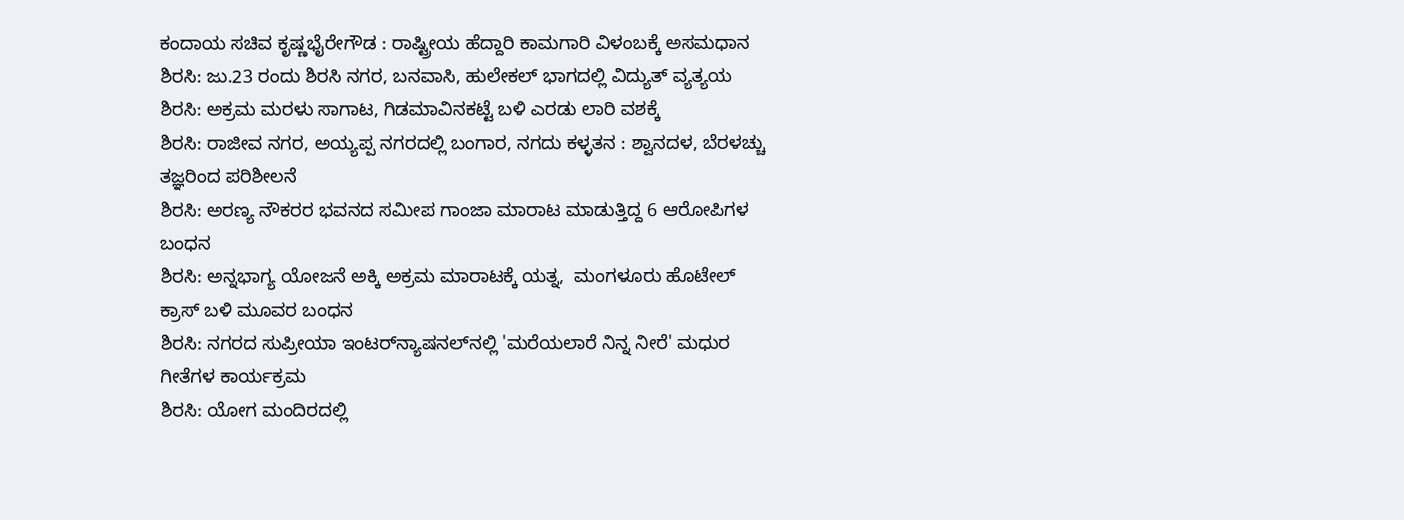ಕಂದಾಯ ಸಚಿವ ಕೃಷ್ಣಭೈರೇಗೌಡ : ರಾಷ್ಟ್ರೀಯ ಹೆದ್ದಾರಿ ಕಾಮಗಾರಿ ವಿಳಂಬಕ್ಕೆ ಅಸಮಧಾನ
ಶಿರಸಿ: ಜು.23 ರಂದು ಶಿರಸಿ ನಗರ, ಬನವಾಸಿ, ಹುಲೇಕಲ್ ಭಾಗದಲ್ಲಿ ವಿದ್ಯುತ್ ವ್ಯತ್ಯಯ
ಶಿರಸಿ: ಅಕ್ರಮ ಮರಳು ಸಾಗಾಟ, ಗಿಡಮಾವಿನಕಟ್ಟೆ ಬಳಿ ಎರಡು ಲಾರಿ ವಶಕ್ಕೆ
ಶಿರಸಿ: ರಾಜೀವ ನಗರ, ಅಯ್ಯಪ್ಪ ನಗರದಲ್ಲಿ ಬಂಗಾರ, ನಗದು ಕಳ್ಳತನ : ಶ್ವಾನದಳ, ಬೆರಳಚ್ಚು ತಜ್ಞರಿಂದ ಪರಿಶೀಲನೆ
ಶಿರಸಿ: ಅರಣ್ಯ ನೌಕರರ ಭವನದ ಸಮೀಪ ಗಾಂಜಾ ಮಾರಾಟ ಮಾಡುತ್ತಿದ್ದ 6 ಆರೋಪಿಗಳ ಬಂಧನ
ಶಿರಸಿ: ಅನ್ನಭಾಗ್ಯ ಯೋಜನೆ ಅಕ್ಕಿ ಅಕ್ರಮ ಮಾರಾಟಕ್ಕೆ ಯತ್ನ,  ಮಂಗಳೂರು ಹೊಟೇಲ್ ಕ್ರಾಸ್ ಬಳಿ ಮೂವರ ಬಂಧನ
ಶಿರಸಿ: ನಗರದ ಸುಪ್ರೀಯಾ ಇಂಟರ್‌ನ್ಯಾಷನಲ್‌ನಲ್ಲಿ 'ಮರೆಯಲಾರೆ ನಿನ್ನ ನೀರೆ' ಮಧುರ ಗೀತೆಗಳ ಕಾರ್ಯಕ್ರಮ
ಶಿರಸಿ: ಯೋಗ ಮಂದಿರದಲ್ಲಿ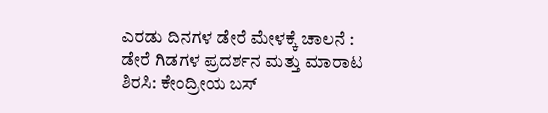ಎರಡು ದಿನಗಳ ಡೇರೆ ಮೇಳಕ್ಕೆ ಚಾಲನೆ : ಡೇರೆ ಗಿಡಗಳ ಪ್ರದರ್ಶನ ಮತ್ತು ಮಾರಾಟ
ಶಿರಸಿ: ಕೇಂದ್ರೀಯ ಬಸ್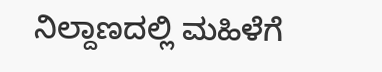ನಿಲ್ದಾಣದಲ್ಲಿ ಮಹಿಳೆಗೆ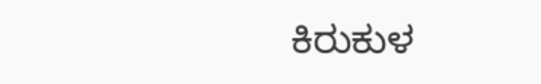ಕಿರುಕುಳ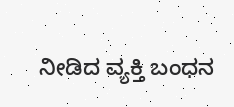ನೀಡಿದ ವ್ಯಕ್ತಿ ಬಂಧನ